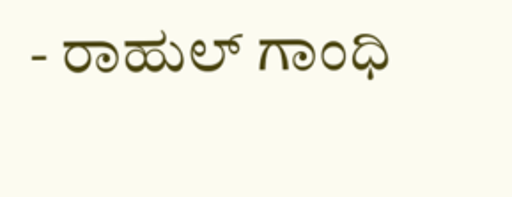- ರಾಹುಲ್ ಗಾಂಧಿ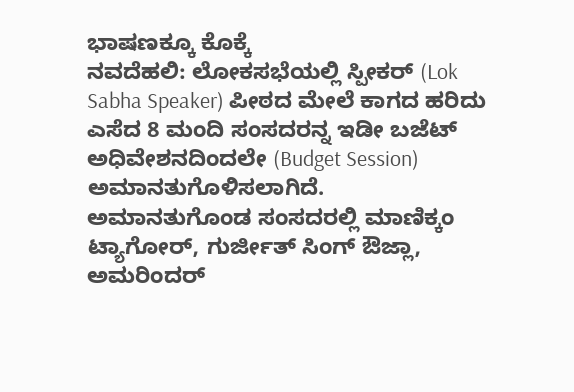ಭಾಷಣಕ್ಕೂ ಕೊಕ್ಕೆ
ನವದೆಹಲಿ: ಲೋಕಸಭೆಯಲ್ಲಿ ಸ್ಪೀಕರ್ (Lok Sabha Speaker) ಪೀಠದ ಮೇಲೆ ಕಾಗದ ಹರಿದು ಎಸೆದ 8 ಮಂದಿ ಸಂಸದರನ್ನ ಇಡೀ ಬಜೆಟ್ ಅಧಿವೇಶನದಿಂದಲೇ (Budget Session) ಅಮಾನತುಗೊಳಿಸಲಾಗಿದೆ.
ಅಮಾನತುಗೊಂಡ ಸಂಸದರಲ್ಲಿ ಮಾಣಿಕ್ಕಂ ಟ್ಯಾಗೋರ್, ಗುರ್ಜೀತ್ ಸಿಂಗ್ ಔಜ್ಲಾ, ಅಮರಿಂದರ್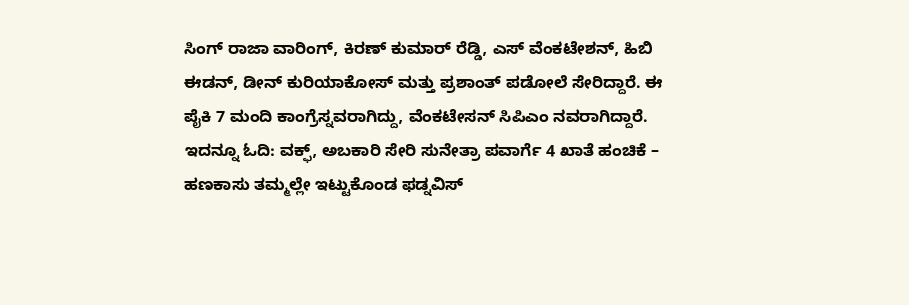ಸಿಂಗ್ ರಾಜಾ ವಾರಿಂಗ್, ಕಿರಣ್ ಕುಮಾರ್ ರೆಡ್ಡಿ, ಎಸ್ ವೆಂಕಟೇಶನ್, ಹಿಬಿ ಈಡನ್, ಡೀನ್ ಕುರಿಯಾಕೋಸ್ ಮತ್ತು ಪ್ರಶಾಂತ್ ಪಡೋಲೆ ಸೇರಿದ್ದಾರೆ. ಈ ಪೈಕಿ 7 ಮಂದಿ ಕಾಂಗ್ರೆಸ್ನವರಾಗಿದ್ದು, ವೆಂಕಟೇಸನ್ ಸಿಪಿಎಂ ನವರಾಗಿದ್ದಾರೆ. ಇದನ್ನೂ ಓದಿ: ವಕ್ಫ್, ಅಬಕಾರಿ ಸೇರಿ ಸುನೇತ್ರಾ ಪವಾರ್ಗೆ 4 ಖಾತೆ ಹಂಚಿಕೆ – ಹಣಕಾಸು ತಮ್ಮಲ್ಲೇ ಇಟ್ಟುಕೊಂಡ ಫಡ್ನವಿಸ್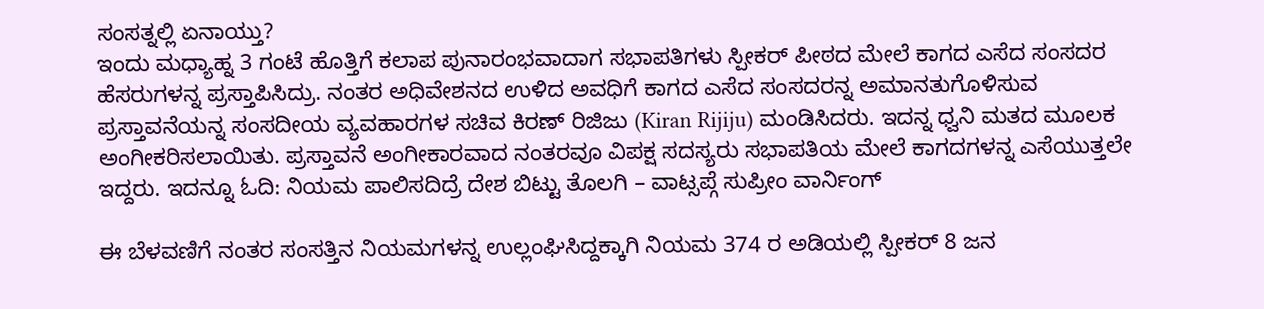ಸಂಸತ್ನಲ್ಲಿ ಏನಾಯ್ತು?
ಇಂದು ಮಧ್ಯಾಹ್ನ 3 ಗಂಟೆ ಹೊತ್ತಿಗೆ ಕಲಾಪ ಪುನಾರಂಭವಾದಾಗ ಸಭಾಪತಿಗಳು ಸ್ಪೀಕರ್ ಪೀಠದ ಮೇಲೆ ಕಾಗದ ಎಸೆದ ಸಂಸದರ ಹೆಸರುಗಳನ್ನ ಪ್ರಸ್ತಾಪಿಸಿದ್ರು. ನಂತರ ಅಧಿವೇಶನದ ಉಳಿದ ಅವಧಿಗೆ ಕಾಗದ ಎಸೆದ ಸಂಸದರನ್ನ ಅಮಾನತುಗೊಳಿಸುವ ಪ್ರಸ್ತಾವನೆಯನ್ನ ಸಂಸದೀಯ ವ್ಯವಹಾರಗಳ ಸಚಿವ ಕಿರಣ್ ರಿಜಿಜು (Kiran Rijiju) ಮಂಡಿಸಿದರು. ಇದನ್ನ ಧ್ವನಿ ಮತದ ಮೂಲಕ ಅಂಗೀಕರಿಸಲಾಯಿತು. ಪ್ರಸ್ತಾವನೆ ಅಂಗೀಕಾರವಾದ ನಂತರವೂ ವಿಪಕ್ಷ ಸದಸ್ಯರು ಸಭಾಪತಿಯ ಮೇಲೆ ಕಾಗದಗಳನ್ನ ಎಸೆಯುತ್ತಲೇ ಇದ್ದರು. ಇದನ್ನೂ ಓದಿ: ನಿಯಮ ಪಾಲಿಸದಿದ್ರೆ ದೇಶ ಬಿಟ್ಟು ತೊಲಗಿ – ವಾಟ್ಸಪ್ಗೆ ಸುಪ್ರೀಂ ವಾರ್ನಿಂಗ್

ಈ ಬೆಳವಣಿಗೆ ನಂತರ ಸಂಸತ್ತಿನ ನಿಯಮಗಳನ್ನ ಉಲ್ಲಂಘಿಸಿದ್ದಕ್ಕಾಗಿ ನಿಯಮ 374 ರ ಅಡಿಯಲ್ಲಿ ಸ್ಪೀಕರ್ 8 ಜನ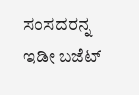ಸಂಸದರನ್ನ ಇಡೀ ಬಜೆಟ್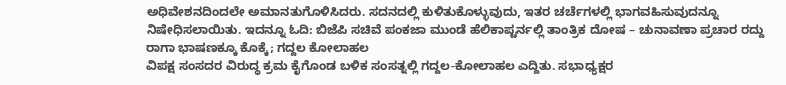ಅಧಿವೇಶನದಿಂದಲೇ ಅಮಾನತುಗೊಳಿಸಿದರು. ಸದನದಲ್ಲಿ ಕುಳಿತುಕೊಳ್ಳುವುದು, ಇತರ ಚರ್ಚೆಗಳಲ್ಲಿ ಭಾಗವಹಿಸುವುದನ್ನೂ ನಿಷೇಧಿಸಲಾಯಿತು. ಇದನ್ನೂ ಓದಿ: ಬಿಜೆಪಿ ಸಚಿವೆ ಪಂಕಜಾ ಮುಂಡೆ ಹೆಲಿಕಾಪ್ಟರ್ನಲ್ಲಿ ತಾಂತ್ರಿಕ ದೋಷ – ಚುನಾವಣಾ ಪ್ರಚಾರ ರದ್ದು
ರಾಗಾ ಭಾಷಣಕ್ಕೂ ಕೊಕ್ಕೆ; ಗದ್ದಲ ಕೋಲಾಹಲ
ವಿಪಕ್ಷ ಸಂಸದರ ವಿರುದ್ಧ ಕ್ರಮ ಕೈಗೊಂಡ ಬಳಿಕ ಸಂಸತ್ನಲ್ಲಿ ಗದ್ದಲ-ಕೋಲಾಹಲ ಎದ್ದಿತು. ಸಭಾಧ್ಯಕ್ಷರ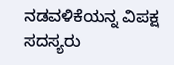ನಡವಳಿಕೆಯನ್ನ ವಿಪಕ್ಷ ಸದಸ್ಯರು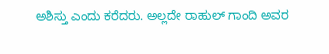ಅಶಿಸ್ತು ಎಂದು ಕರೆದರು. ಅಲ್ಲದೇ ರಾಹುಲ್ ಗಾಂದಿ ಅವರ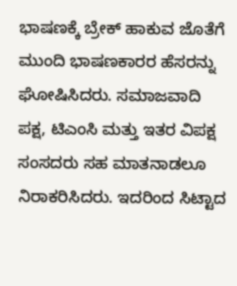ಭಾಷಣಕ್ಕೆ ಬ್ರೇಕ್ ಹಾಕುವ ಜೊತೆಗೆ ಮುಂದಿ ಭಾಷಣಕಾರರ ಹೆಸರನ್ನು ಘೋಷಿಸಿದರು. ಸಮಾಜವಾದಿ ಪಕ್ಷ, ಟಿಎಂಸಿ ಮತ್ತು ಇತರ ವಿಪಕ್ಷ ಸಂಸದರು ಸಹ ಮಾತನಾಡಲೂ ನಿರಾಕರಿಸಿದರು. ಇದರಿಂದ ಸಿಟ್ಟಾದ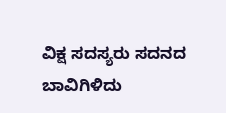ವಿಕ್ಷ ಸದಸ್ಯರು ಸದನದ ಬಾವಿಗಿಳಿದು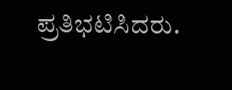ಪ್ರತಿಭಟಿಸಿದರು.